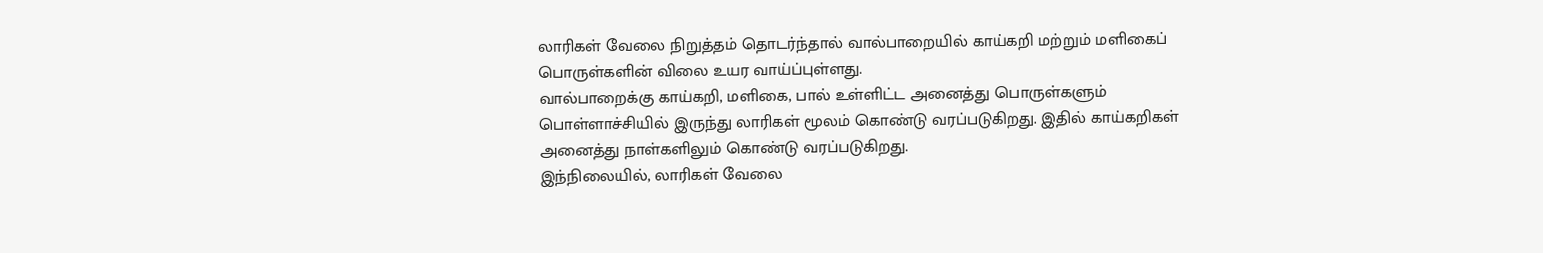லாரிகள் வேலை நிறுத்தம் தொடர்ந்தால் வால்பாறையில் காய்கறி மற்றும் மளிகைப் பொருள்களின் விலை உயர வாய்ப்புள்ளது.
வால்பாறைக்கு காய்கறி, மளிகை, பால் உள்ளிட்ட அனைத்து பொருள்களும் பொள்ளாச்சியில் இருந்து லாரிகள் மூலம் கொண்டு வரப்படுகிறது. இதில் காய்கறிகள் அனைத்து நாள்களிலும் கொண்டு வரப்படுகிறது.
இந்நிலையில், லாரிகள் வேலை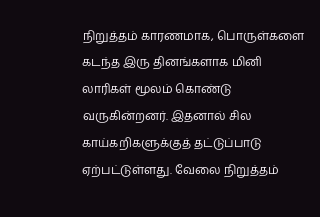நிறுத்தம் காரணமாக, பொருள்களை கடந்த இரு தினங்களாக மினி லாரிகள் மூலம் கொண்டு வருகின்றனர். இதனால் சில காய்கறிகளுக்குத் தட்டுப்பாடு ஏற்பட்டுள்ளது. வேலை நிறுத்தம்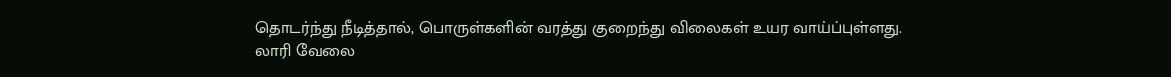தொடர்ந்து நீடித்தால், பொருள்களின் வரத்து குறைந்து விலைகள் உயர வாய்ப்புள்ளது.
லாரி வேலை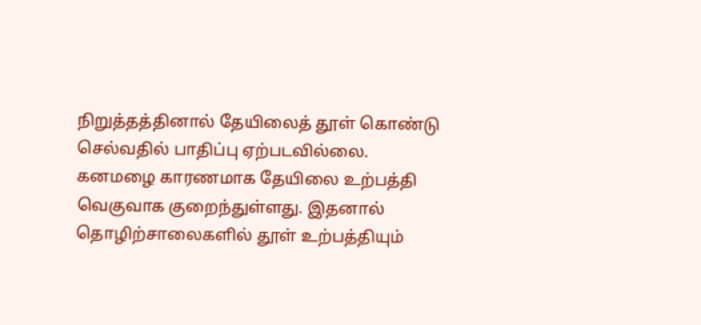நிறுத்தத்தினால் தேயிலைத் தூள் கொண்டு செல்வதில் பாதிப்பு ஏற்படவில்லை. கனமழை காரணமாக தேயிலை உற்பத்தி வெகுவாக குறைந்துள்ளது. இதனால் தொழிற்சாலைகளில் தூள் உற்பத்தியும்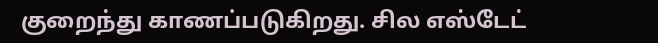குறைந்து காணப்படுகிறது. சில எஸ்டேட்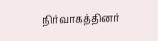நிர்வாகத்தினர்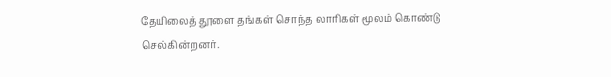தேயிலைத் தூளை தங்கள் சொந்த லாரிகள் மூலம் கொண்டு செல்கின்றனர்.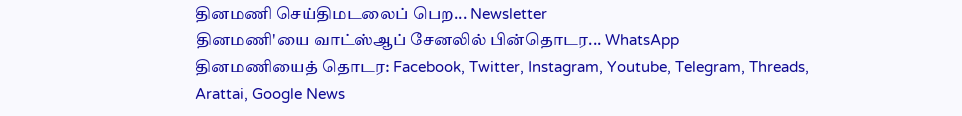தினமணி செய்திமடலைப் பெற... Newsletter
தினமணி'யை வாட்ஸ்ஆப் சேனலில் பின்தொடர... WhatsApp
தினமணியைத் தொடர: Facebook, Twitter, Instagram, Youtube, Telegram, Threads, Arattai, Google News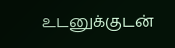உடனுக்குடன்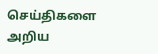செய்திகளை அறிய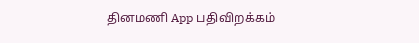தினமணி App பதிவிறக்கம்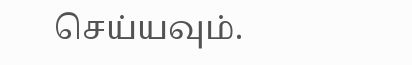செய்யவும்.